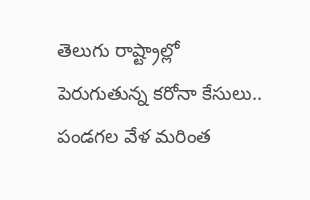తెలుగు రాష్ట్రాల్లో పెరుగుతున్న కరోనా కేసులు.. పండగల వేళ మరింత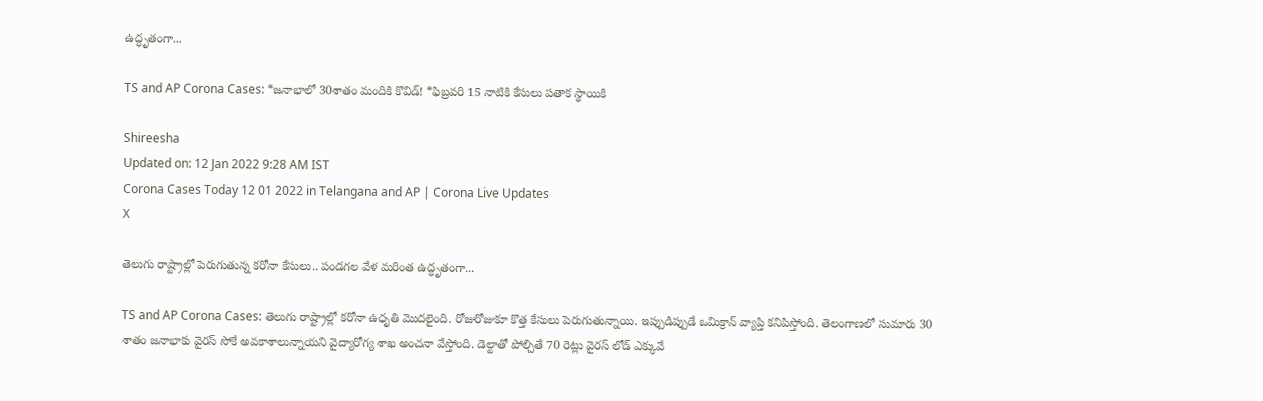ఉద్ధృతంగా...

TS and AP Corona Cases: *జనాభాలో 30శాతం మందికి కొవిడ్‌! *ఫిబ్రవరి 15 నాటికి కేసులు పతాక స్థాయికి

Shireesha
Updated on: 12 Jan 2022 9:28 AM IST
Corona Cases Today 12 01 2022 in Telangana and AP | Corona Live Updates
X

తెలుగు రాష్ట్రాల్లో పెరుగుతున్న కరోనా కేసులు.. పండగల వేళ మరింత ఉద్ధృతంగా...

TS and AP Corona Cases: తెలుగు రాష్ట్రాల్లో కరోనా ఉధృతి మొదలైంది. రోజురోజుకూ కొత్త కేసులు పెరుగుతున్నాయి. ఇప్పుడిప్పుడే ఒమిక్రాన్ వ్యాప్తి కనిపిస్తోంది. తెలంగాణలో సుమారు 30 శాతం జనాభాకు వైరస్ సోకే అవకాశాలున్నాయని వైద్యారోగ్య శాఖ అంచనా వేస్తోంది. డెల్టాతో పోల్చితే 70 రెట్లు వైరస్‌ లోడ్‌ ఎక్కువే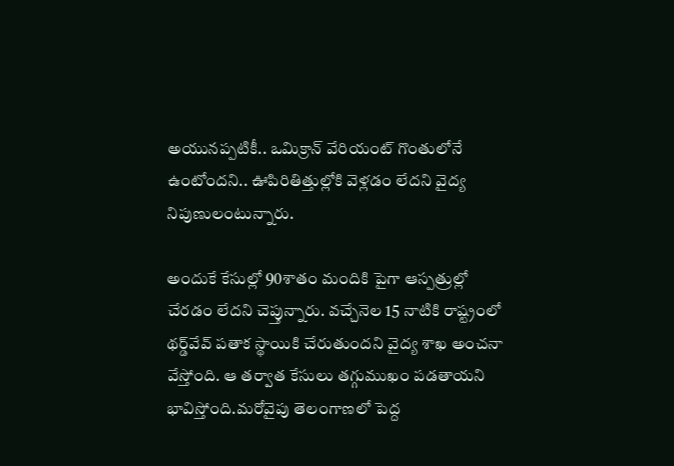అయునప్పటికీ.. ఒమిక్రాన్‌ వేరియంట్‌ గొంతులోనే ఉంటోందని.. ఊపిరితిత్తుల్లోకి వెళ్లడం లేదని వైద్య నిపుణులంటున్నారు.

అందుకే కేసుల్లో 90శాతం మందికి పైగా ఆస్పత్రుల్లో చేరడం లేదని చెప్తున్నారు. వచ్చేనెల 15 నాటికి రాష్ట్రంలో థర్డ్‌వేవ్‌ పతాక స్థాయికి చేరుతుందని వైద్య శాఖ అంచనా వేస్తోంది. ఆ తర్వాత కేసులు తగ్గుముఖం పడతాయని భావిస్తోంది.మరోవైపు తెలంగాణలో పెద్ద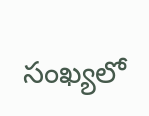సంఖ్యలో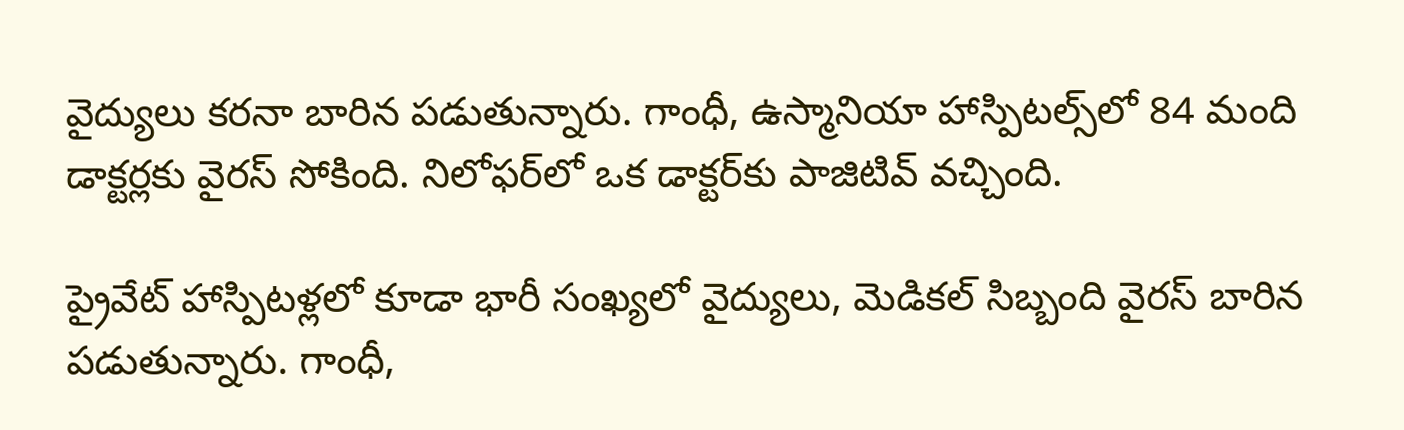వైద్యులు కరనా బారిన పడుతున్నారు. గాంధీ, ఉస్మానియా హాస్పిటల్స్‌లో 84 మంది డాక్టర్లకు వైరస్ సోకింది. నిలోఫర్‌లో ఒక డాక్టర్‌కు పాజిటివ్ వచ్చింది.

ప్రైవేట్ హాస్పిటళ్లలో కూడా భారీ సంఖ్యలో వైద్యులు, మెడికల్ సిబ్బంది వైరస్ బారిన పడుతున్నారు. గాంధీ,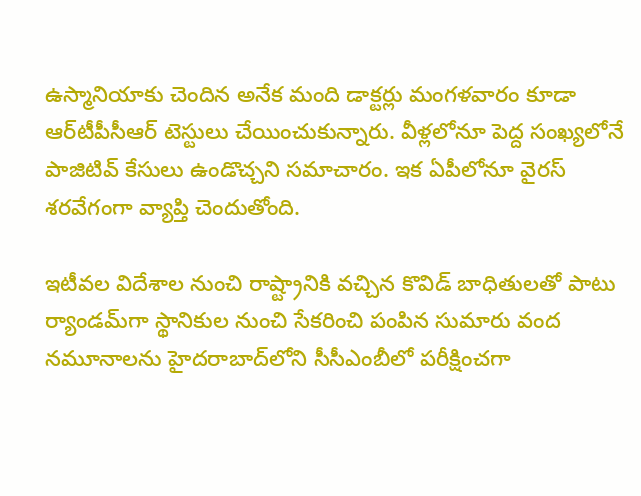ఉస్మానియాకు చెందిన అనేక మంది డాక్టర్లు మంగళవారం కూడా ఆర్‌‌‌‌టీపీసీఆర్ టెస్టులు చేయించుకున్నారు. వీళ్లలోనూ పెద్ద సంఖ్యలోనే పాజిటివ్ కేసులు ఉండొచ్చని సమాచారం. ఇక ఏపీలోనూ వైరస్ శరవేగంగా వ్యాప్తి చెందుతోంది.

ఇటీవల విదేశాల నుంచి రాష్ట్రానికి వచ్చిన కొవిడ్‌ బాధితులతో పాటు ర్యాండమ్‌గా స్థానికుల నుంచి సేకరించి పంపిన సుమారు వంద నమూనాలను హైదరాబాద్‌లోని సీసీఎంబీలో పరీక్షించగా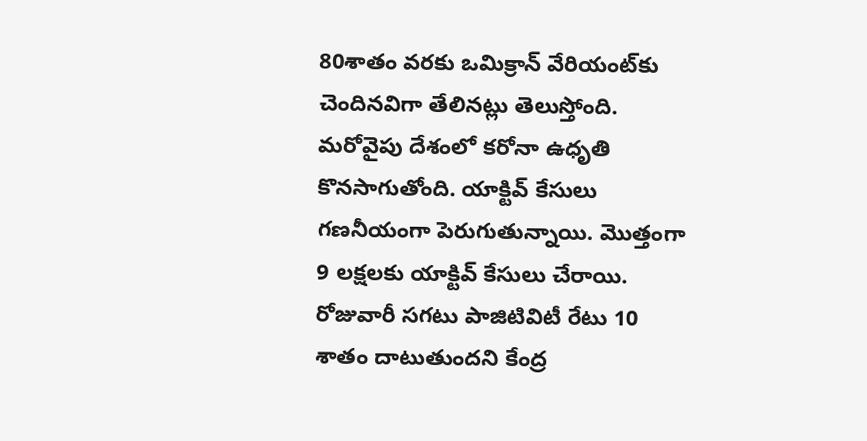80శాతం వరకు ఒమిక్రాన్‌ వేరియంట్‌కు చెందినవిగా తేలినట్లు తెలుస్తోంది. మరోవైపు దేశంలో కరోనా ఉధృతి కొనసాగుతోంది. యాక్టివ్ కేసులు గణనీయంగా పెరుగుతున్నాయి. మొత్తంగా 9 లక్షలకు యాక్టివ్ కేసులు చేరాయి. రోజువారీ సగటు పాజిటివిటీ రేటు 10 శాతం దాటుతుందని కేంద్ర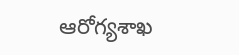ఆరోగ్యశాఖ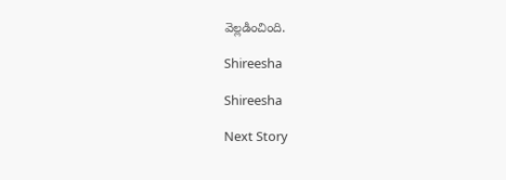వెల్లడించింది.

Shireesha

Shireesha

Next Story